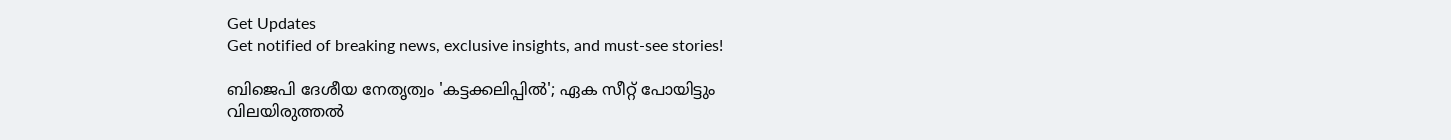Get Updates
Get notified of breaking news, exclusive insights, and must-see stories!

ബിജെപി ദേശീയ നേതൃത്വം 'കട്ടക്കലിപ്പില്‍'; ഏക സീറ്റ് പോയിട്ടും വിലയിരുത്തല്‍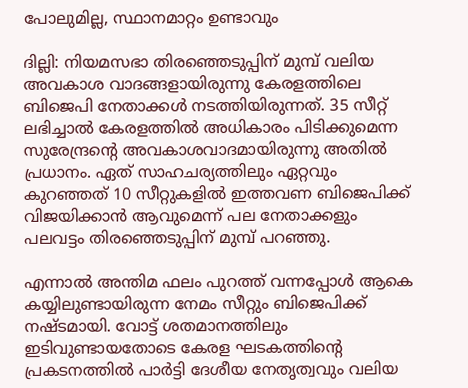പോലുമില്ല, സ്ഥാനമാറ്റം ഉണ്ടാവും

ദില്ലി: നിയമസഭാ തിരഞ്ഞെടുപ്പിന് മുമ്പ് വലിയ അവകാശ വാദങ്ങളായിരുന്നു കേരളത്തിലെ ബിജെപി നേതാക്കള്‍ നടത്തിയിരുന്നത്. 35 സീറ്റ് ലഭിച്ചാല്‍ കേരളത്തില്‍ അധികാരം പിടിക്കുമെന്ന സുരേന്ദ്രന്‍റെ അവകാശവാദമായിരുന്നു അതില്‍ പ്രധാനം. ഏത് സാഹചര്യത്തിലും ഏറ്റവും കുറഞ്ഞത് 10 സീറ്റുകളില്‍ ഇത്തവണ ബിജെപിക്ക് വിജയിക്കാന്‍ ആവുമെന്ന് പല നേതാക്കളും പലവട്ടം തിരഞ്ഞെടുപ്പിന് മുമ്പ് പറഞ്ഞു.

എന്നാല്‍ അന്തിമ ഫലം പുറത്ത് വന്നപ്പോള്‍ ആകെ കയ്യിലുണ്ടായിരുന്ന നേമം സീറ്റും ബിജെപിക്ക് നഷ്ടമായി. വോട്ട് ശതമാനത്തിലും ഇടിവുണ്ടായതോടെ കേരള ഘടകത്തിന്‍റെ പ്രകടനത്തില്‍ പാര്‍ട്ടി ദേശീയ നേതൃത്വവും വലിയ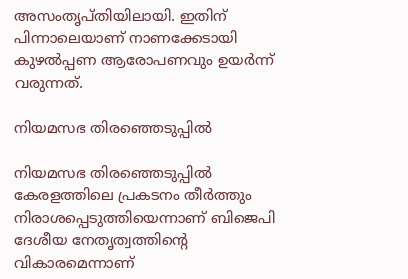അസംതൃപ്തിയിലായി. ഇതിന് പിന്നാലെയാണ് നാണക്കേടായി കുഴല്‍പ്പണ ആരോപണവും ഉയര്‍ന്ന് വരുന്നത്.

നിയമസഭ തിരഞ്ഞെടുപ്പില്‍

നിയമസഭ തിരഞ്ഞെടുപ്പില്‍ കേരളത്തിലെ പ്രകടനം തീര്‍ത്തും നിരാശപ്പെടുത്തിയെന്നാണ് ബിജെപി ദേശീയ നേതൃത്വത്തിന്‍റെ വികാരമെന്നാണ്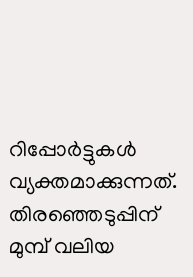റിപ്പോര്‍ട്ടുകള്‍ വ്യക്തമാക്കുന്നത്. തിരഞ്ഞെടുപ്പിന് മുമ്പ് വലിയ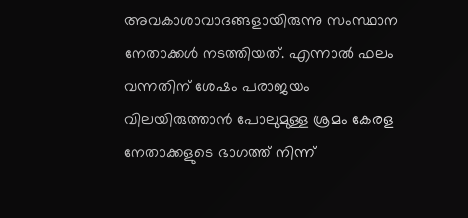അവകാശാവാദങ്ങളായിരുന്നു സംസ്ഥാന നേതാക്കള്‍ നടത്തിയത്. എന്നാല്‍ ഫലം വന്നതിന് ശേഷം പരാജയം വിലയിരുത്താന്‍ പോലുമുള്ള ശ്രമം കേരള നേതാക്കളുടെ ഭാഗത്ത് നിന്ന്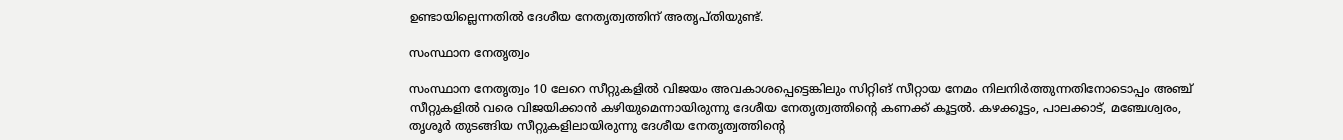ഉണ്ടായില്ലെന്നതില്‍ ദേശീയ നേതൃത്വത്തിന് അതൃപ്തിയുണ്ട്.

സംസ്ഥാന നേതൃത്വം

സംസ്ഥാന നേതൃത്വം 10 ലേറെ സീറ്റുകളില്‍ വിജയം അവകാശപ്പെട്ടെങ്കിലും സിറ്റിങ് സീറ്റായ നേമം നിലനിര്‍ത്തുന്നതിനോടൊപ്പം അഞ്ച് സീറ്റുകളില്‍ വരെ വിജയിക്കാന്‍ കഴിയുമെന്നായിരുന്നു ദേശീയ നേതൃത്വത്തിന്‍റെ കണക്ക് കൂട്ടല്‍. കഴക്കൂട്ടം, പാലക്കാട്, മഞ്ചേശ്വരം, തൃശൂര്‍ തുടങ്ങിയ സീറ്റുകളിലായിരുന്നു ദേശീയ നേതൃത്വത്തിന്‍റെ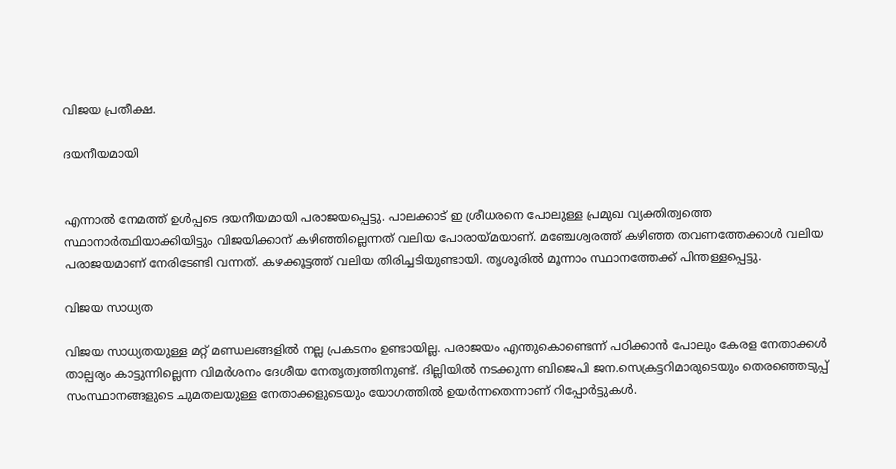വിജയ പ്രതീക്ഷ.

ദയനീയമായി


എന്നാല്‍ നേമത്ത് ഉള്‍പ്പടെ ദയനീയമായി പരാജയപ്പെട്ടു. പാലക്കാട് ഇ ശ്രീധരനെ പോലുള്ള പ്രമുഖ വ്യക്തിത്വത്തെ സ്ഥാനാര്‍ത്ഥിയാക്കിയിട്ടും വിജയിക്കാന‍് കഴിഞ്ഞില്ലെന്നത് വലിയ പോരായ്മയാണ്. മഞ്ചേശ്വരത്ത് കഴിഞ്ഞ തവണത്തേക്കാള്‍ വലിയ പരാജയമാണ് നേരിടേണ്ടി വന്നത്. കഴക്കൂട്ടത്ത് വലിയ തിരിച്ചടിയുണ്ടായി. തൃശൂരില്‍ മൂന്നാം സ്ഥാനത്തേക്ക് പിന്തള്ളപ്പെട്ടു.

വിജയ സാധ്യത

വിജയ സാധ്യതയുള്ള മറ്റ് മണ്ഡലങ്ങളില്‍ നല്ല പ്രകടനം ഉണ്ടായില്ല. പരാജയം എന്തുകൊണ്ടെന്ന് പഠിക്കാൻ പോലും കേരള നേതാക്കൾ താല്പര്യം കാട്ടുന്നില്ലെന്ന വിമര്‍ശനം ദേശീയ നേതൃത്വത്തിനുണ്ട്. ദില്ലിയില്‍ നടക്കുന്ന ബിജെപി ജന.സെക്രട്ടറിമാരുടെയും തെരഞ്ഞെടുപ്പ് സംസ്ഥാനങ്ങളുടെ ചുമതലയുള്ള നേതാക്കളുടെയും യോഗത്തിൽ ഉയര്‍ന്നതെന്നാണ് റിപ്പോര്‍ട്ടുകള്‍.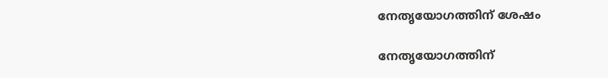നേതൃയോഗത്തിന് ശേഷം

നേതൃയോഗത്തിന്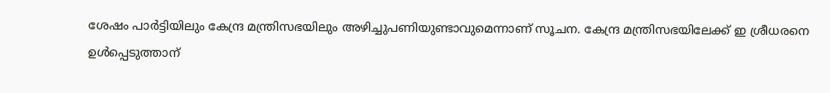ശേഷം പാര്‍ട്ടിയിലും കേന്ദ്ര മന്ത്രിസഭയിലും അഴിച്ചുപണിയുണ്ടാവുമെന്നാണ് സൂചന. കേന്ദ്ര മന്ത്രിസഭയിലേക്ക് ഇ ശ്രീധരനെ ഉള്‍പ്പെടുത്താന‍്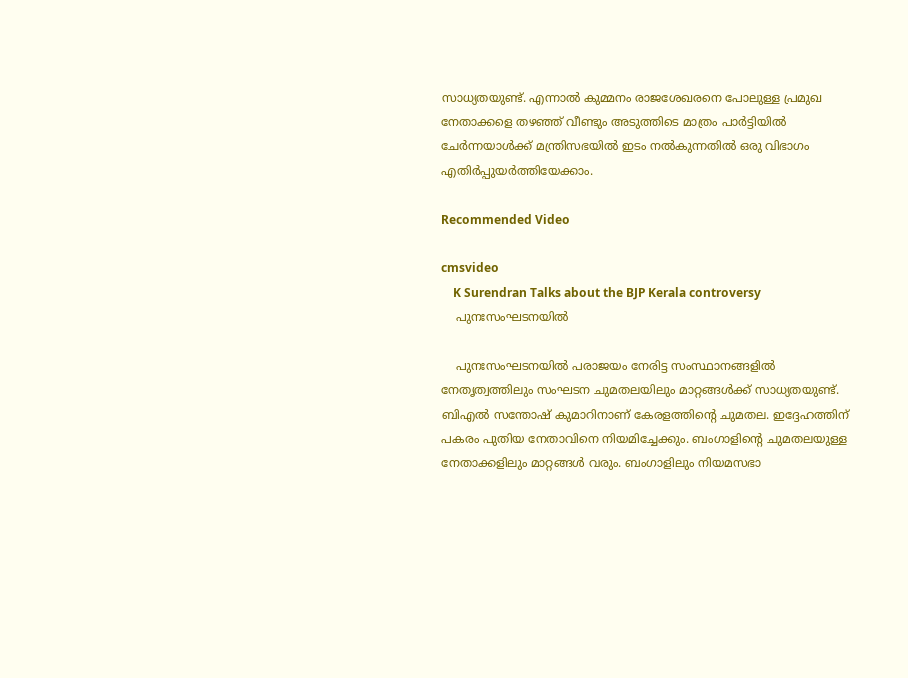സാധ്യതയുണ്ട്. എന്നാല്‍ കുമ്മനം രാജശേഖരനെ പോലുള്ള പ്രമുഖ നേതാക്കളെ തഴഞ്ഞ് വീണ്ടും അടുത്തിടെ മാത്രം പാര്‍ട്ടിയില്‍ ചേര്‍ന്നയാള്‍ക്ക് മന്ത്രിസഭയില്‍ ഇടം നല്‍കുന്നതില്‍ ഒരു വിഭാഗം എതിര്‍പ്പുയര്‍ത്തിയേക്കാം.

Recommended Video

cmsvideo
    K Surendran Talks about the BJP Kerala controversy
    പുനഃസംഘടനയില്‍

    പുനഃസംഘടനയില്‍ പരാജയം നേരിട്ട സംസ്ഥാനങ്ങളിൽ നേതൃത്വത്തിലും സംഘടന ചുമതലയിലും മാറ്റങ്ങൾക്ക് സാധ്യതയുണ്ട്. ബിഎല്‍ സന്തോഷ് കുമാറിനാണ് കേരളത്തിന്‍റെ ചുമതല. ഇദ്ദേഹത്തിന് പകരം പുതിയ നേതാവിനെ നിയമിച്ചേക്കും. ബംഗാളിന്‍റെ ചുമതലയുള്ള നേതാക്കളിലും മാറ്റങ്ങൾ വരും. ബംഗാളിലും നിയമസഭാ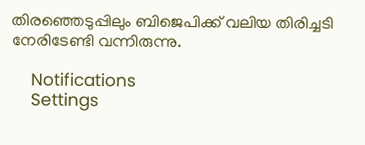തിരഞ്ഞെടുപ്പിലും ബിജെപിക്ക് വലിയ തിരിച്ചടി നേരിടേണ്ടി വന്നിരുന്നു.

    Notifications
    Settings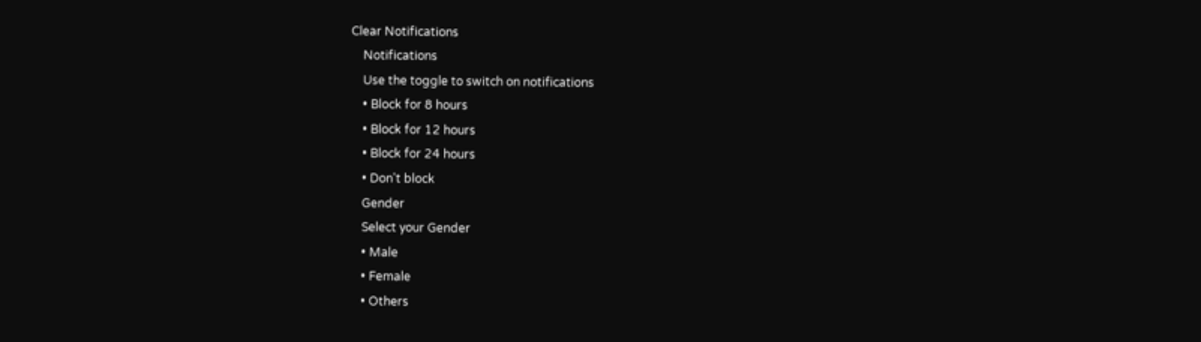Clear Notifications
    Notifications
    Use the toggle to switch on notifications
    • Block for 8 hours
    • Block for 12 hours
    • Block for 24 hours
    • Don't block
    Gender
    Select your Gender
    • Male
    • Female
    • Others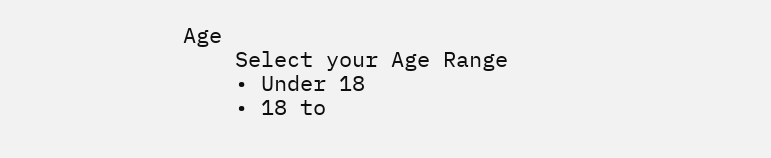Age
    Select your Age Range
    • Under 18
    • 18 to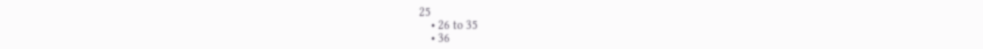25
    • 26 to 35
    • 36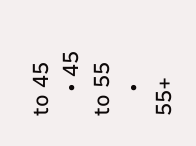to 45
    • 45 to 55
    • 55+